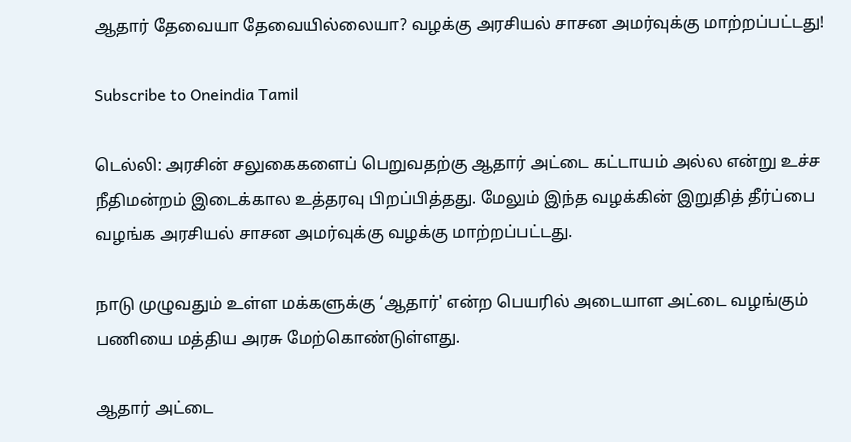ஆதார் தேவையா தேவையில்லையா? வழக்கு அரசியல் சாசன அமர்வுக்கு மாற்றப்பட்டது!

Subscribe to Oneindia Tamil

டெல்லி: அரசின் சலுகைகளைப் பெறுவதற்கு ஆதார் அட்டை கட்டாயம் அல்ல என்று உச்ச நீதிமன்றம் இடைக்கால உத்தரவு பிறப்பித்தது. மேலும் இந்த வழக்கின் இறுதித் தீர்ப்பை வழங்க அரசியல் சாசன அமர்வுக்கு வழக்கு மாற்றப்பட்டது.

நாடு முழுவதும் உள்ள மக்களுக்கு ‘ஆதார்' என்ற பெயரில் அடையாள அட்டை வழங்கும் பணியை மத்திய அரசு மேற்கொண்டுள்ளது.

ஆதார் அட்டை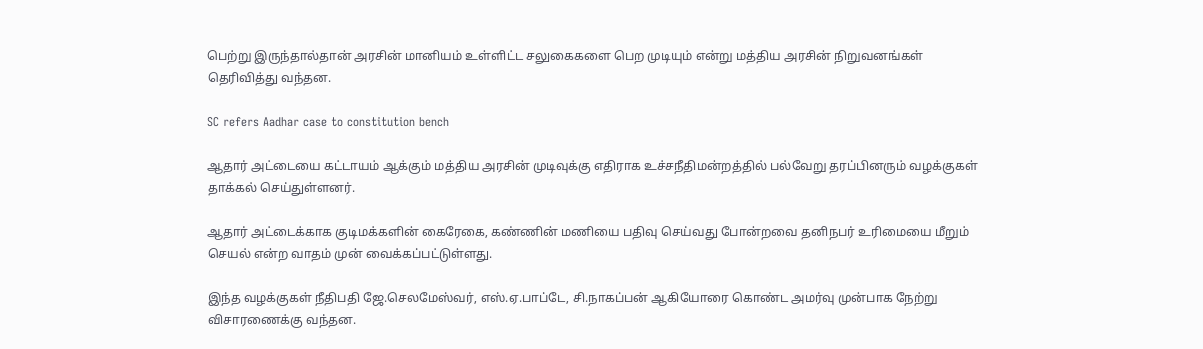பெற்று இருந்தால்தான் அரசின் மானியம் உள்ளிட்ட சலுகைகளை பெற முடியும் என்று மத்திய அரசின் நிறுவனங்கள் தெரிவித்து வந்தன.

SC refers Aadhar case to constitution bench

ஆதார் அட்டையை கட்டாயம் ஆக்கும் மத்திய அரசின் முடிவுக்கு எதிராக உச்சநீதிமன்றத்தில் பல்வேறு தரப்பினரும் வழக்குகள் தாக்கல் செய்துள்ளனர்.

ஆதார் அட்டைக்காக குடிமக்களின் கைரேகை, கண்ணின் மணியை பதிவு செய்வது போன்றவை தனிநபர் உரிமையை மீறும் செயல் என்ற வாதம் முன் வைக்கப்பட்டுள்ளது.

இந்த வழக்குகள் நீதிபதி ஜே.செலமேஸ்வர், எஸ்.ஏ.பாப்டே, சி.நாகப்பன் ஆகியோரை கொண்ட அமர்வு முன்பாக நேற்று விசாரணைக்கு வந்தன.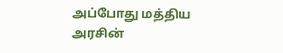அப்போது மத்திய அரசின்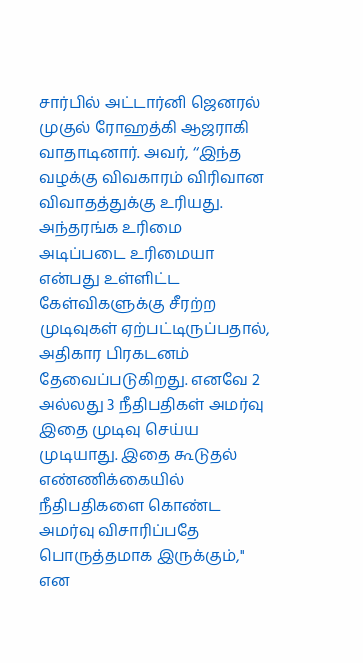சார்பில் அட்டார்னி ஜெனரல் முகுல் ரோஹத்கி ஆஜராகி வாதாடினார். அவர், ‘‘இந்த வழக்கு விவகாரம் விரிவான விவாதத்துக்கு உரியது. அந்தரங்க உரிமை அடிப்படை உரிமையா என்பது உள்ளிட்ட கேள்விகளுக்கு சீரற்ற முடிவுகள் ஏற்பட்டிருப்பதால், அதிகார பிரகடனம் தேவைப்படுகிறது. எனவே 2 அல்லது 3 நீதிபதிகள் அமர்வு இதை முடிவு செய்ய முடியாது. இதை கூடுதல் எண்ணிக்கையில் நீதிபதிகளை கொண்ட அமர்வு விசாரிப்பதே பொருத்தமாக இருக்கும்,'' என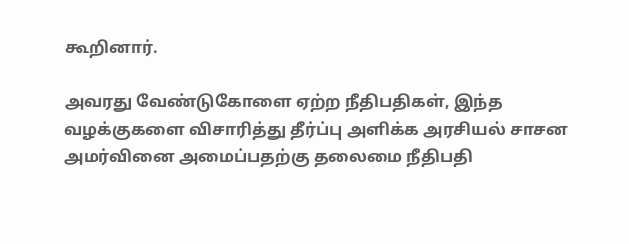கூறினார்.

அவரது வேண்டுகோளை ஏற்ற நீதிபதிகள், இந்த வழக்குகளை விசாரித்து தீர்ப்பு அளிக்க அரசியல் சாசன அமர்வினை அமைப்பதற்கு தலைமை நீதிபதி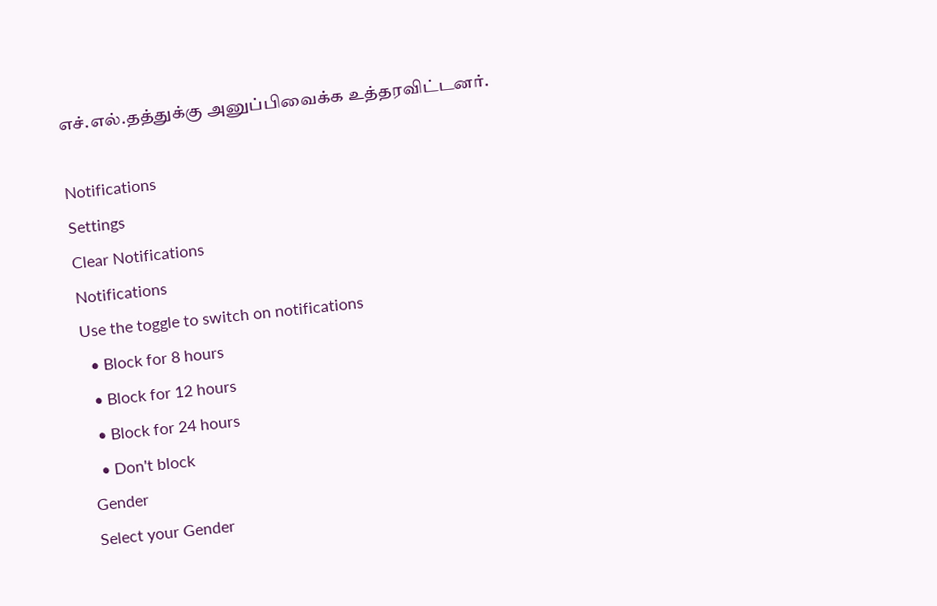எச்.எல்.தத்துக்கு அனுப்பிவைக்க உத்தரவிட்டனர்.

Notifications
Settings
Clear Notifications
Notifications
Use the toggle to switch on notifications
  • Block for 8 hours
  • Block for 12 hours
  • Block for 24 hours
  • Don't block
Gender
Select your Gender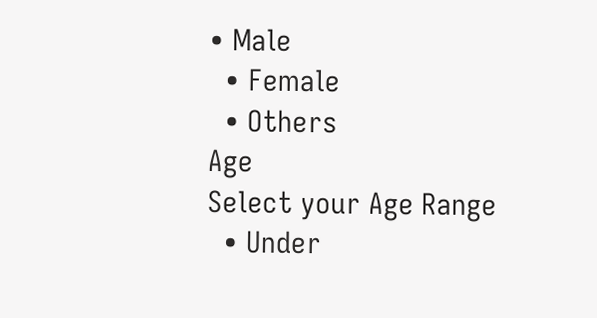• Male
  • Female
  • Others
Age
Select your Age Range
  • Under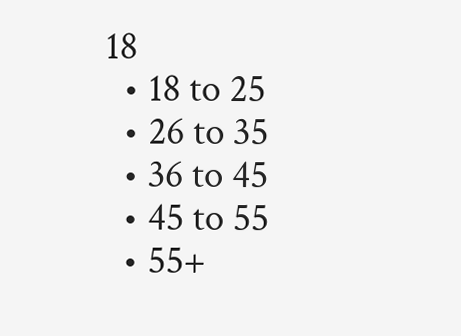18
  • 18 to 25
  • 26 to 35
  • 36 to 45
  • 45 to 55
  • 55+